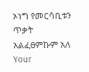ኦነግ የመርሳቢቱን ጥቃት አልፈፀምኩም አለ
Your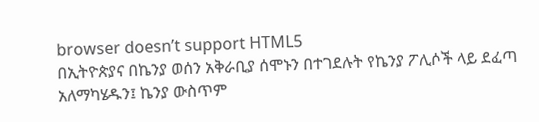browser doesn’t support HTML5
በኢትዮጵያና በኬንያ ወሰን አቅራቢያ ሰሞኑን በተገደሉት የኬንያ ፖሊሶች ላይ ደፈጣ አለማካሄዱን፤ ኬንያ ውስጥም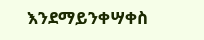እንደማይንቀሣቀስ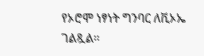የኦሮሞ ነፃነት ግንባር ለቪኦኤ ገልጿል፡፡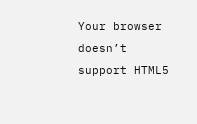Your browser doesn’t support HTML5